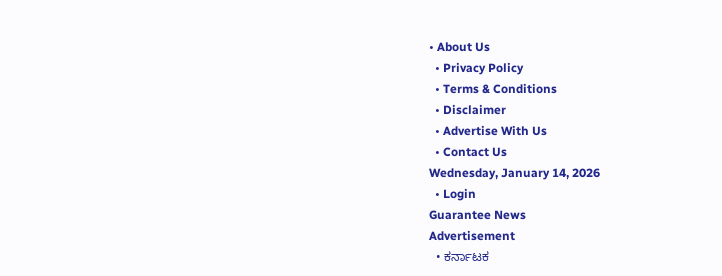• About Us
  • Privacy Policy
  • Terms & Conditions
  • Disclaimer
  • Advertise With Us
  • Contact Us
Wednesday, January 14, 2026
  • Login
Guarantee News
Advertisement
  • ಕರ್ನಾಟಕ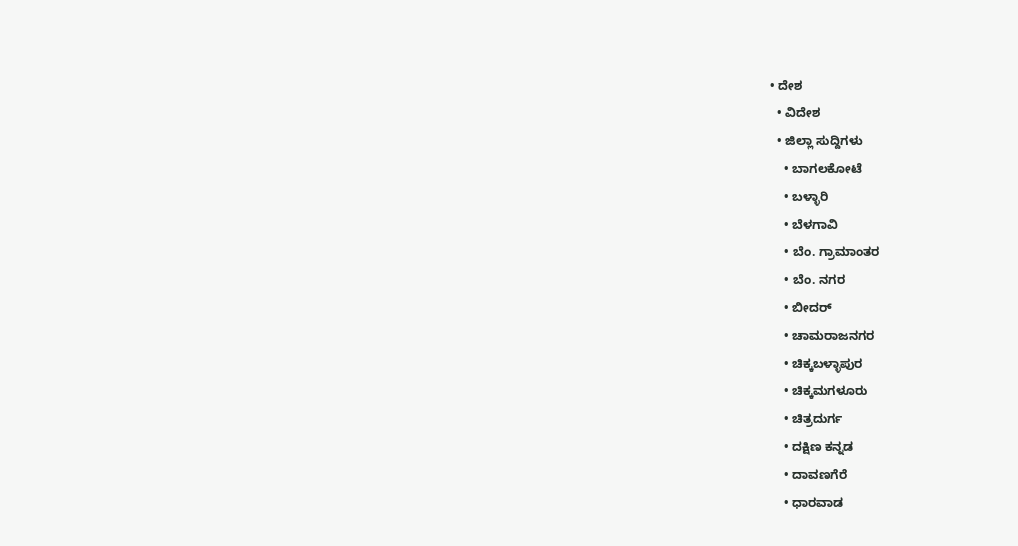• ದೇಶ
  • ವಿದೇಶ
  • ಜಿಲ್ಲಾ ಸುದ್ದಿಗಳು
    • ಬಾಗಲಕೋಟೆ
    • ಬಳ್ಳಾರಿ
    • ಬೆಳಗಾವಿ
    • ಬೆಂ. ಗ್ರಾಮಾಂತರ
    • ಬೆಂ. ನಗರ
    • ಬೀದರ್
    • ಚಾಮರಾಜನಗರ
    • ಚಿಕ್ಕಬಳ್ಳಾಪುರ
    • ಚಿಕ್ಕಮಗಳೂರು
    • ಚಿತ್ರದುರ್ಗ
    • ದಕ್ಷಿಣ ಕನ್ನಡ
    • ದಾವಣಗೆರೆ
    • ಧಾರವಾಡ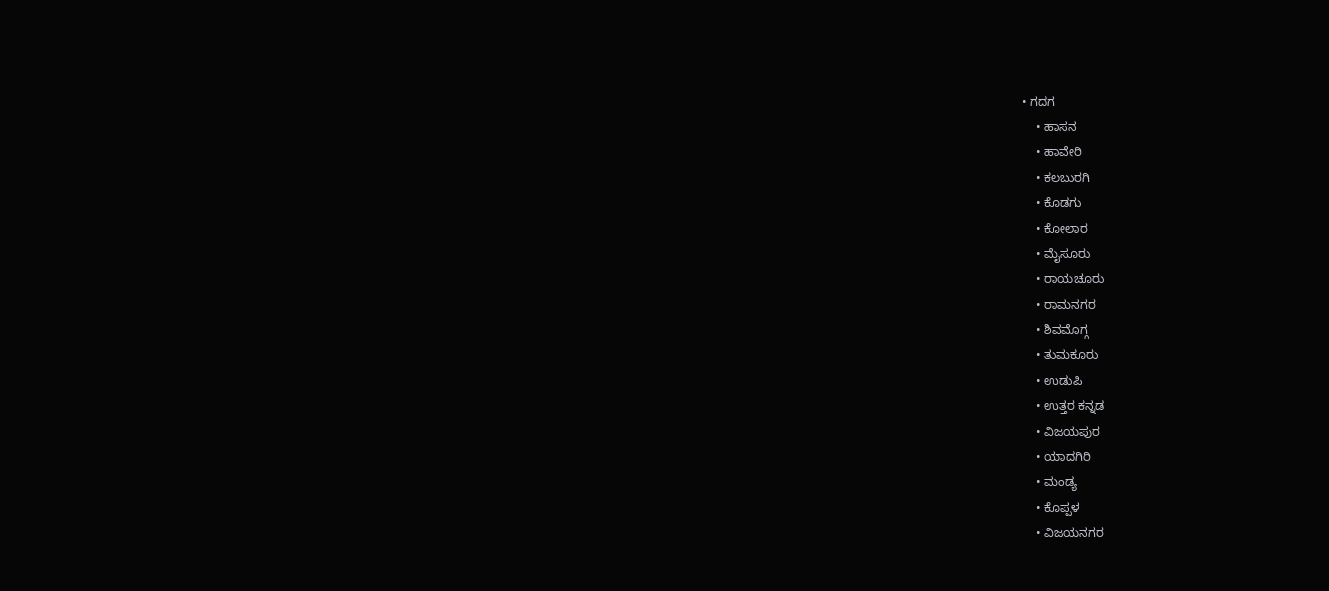• ಗದಗ
    • ಹಾಸನ
    • ಹಾವೇರಿ
    • ಕಲಬುರಗಿ
    • ಕೊಡಗು
    • ಕೋಲಾರ
    • ಮೈಸೂರು
    • ರಾಯಚೂರು
    • ರಾಮನಗರ
    • ಶಿವಮೊಗ್ಗ
    • ತುಮಕೂರು
    • ಉಡುಪಿ
    • ಉತ್ತರ ಕನ್ನಡ
    • ವಿಜಯಪುರ
    • ಯಾದಗಿರಿ
    • ಮಂಡ್ಯ
    • ಕೊಪ್ಪಳ
    • ವಿಜಯನಗರ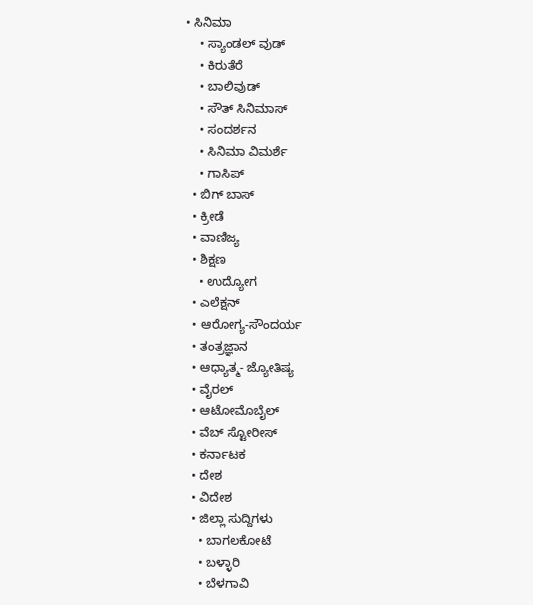• ಸಿನಿಮಾ
    • ಸ್ಯಾಂಡಲ್ ವುಡ್
    • ಕಿರುತೆರೆ
    • ಬಾಲಿವುಡ್
    • ಸೌತ್ ಸಿನಿಮಾಸ್
    • ಸಂದರ್ಶನ
    • ಸಿನಿಮಾ ವಿಮರ್ಶೆ
    • ಗಾಸಿಪ್
  • ಬಿಗ್ ಬಾಸ್
  • ಕ್ರೀಡೆ
  • ವಾಣಿಜ್ಯ
  • ಶಿಕ್ಷಣ
    • ಉದ್ಯೋಗ
  • ಎಲೆಕ್ಷನ್
  • ಆರೋಗ್ಯ-ಸೌಂದರ್ಯ
  • ತಂತ್ರಜ್ಞಾನ
  • ಆಧ್ಯಾತ್ಮ- ಜ್ಯೋತಿಷ್ಯ
  • ವೈರಲ್
  • ಆಟೋಮೊಬೈಲ್
  • ವೆಬ್ ಸ್ಟೋರೀಸ್
  • ಕರ್ನಾಟಕ
  • ದೇಶ
  • ವಿದೇಶ
  • ಜಿಲ್ಲಾ ಸುದ್ದಿಗಳು
    • ಬಾಗಲಕೋಟೆ
    • ಬಳ್ಳಾರಿ
    • ಬೆಳಗಾವಿ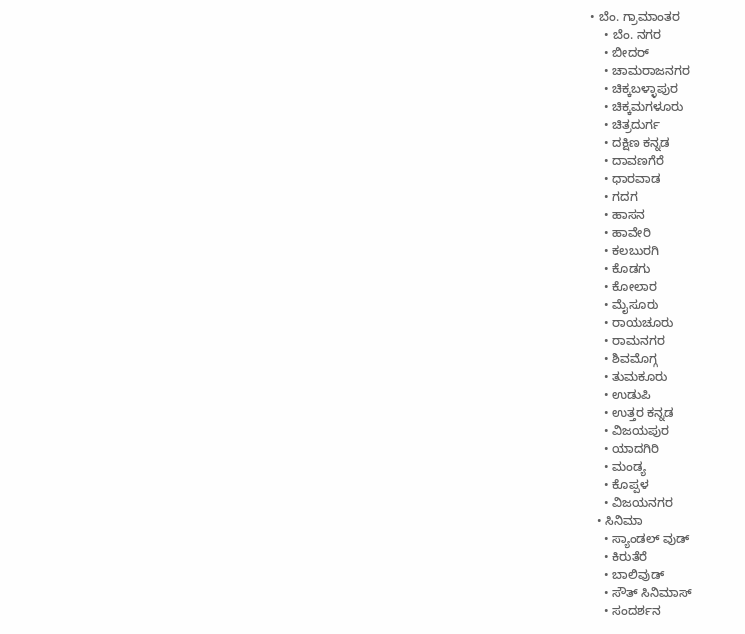• ಬೆಂ. ಗ್ರಾಮಾಂತರ
    • ಬೆಂ. ನಗರ
    • ಬೀದರ್
    • ಚಾಮರಾಜನಗರ
    • ಚಿಕ್ಕಬಳ್ಳಾಪುರ
    • ಚಿಕ್ಕಮಗಳೂರು
    • ಚಿತ್ರದುರ್ಗ
    • ದಕ್ಷಿಣ ಕನ್ನಡ
    • ದಾವಣಗೆರೆ
    • ಧಾರವಾಡ
    • ಗದಗ
    • ಹಾಸನ
    • ಹಾವೇರಿ
    • ಕಲಬುರಗಿ
    • ಕೊಡಗು
    • ಕೋಲಾರ
    • ಮೈಸೂರು
    • ರಾಯಚೂರು
    • ರಾಮನಗರ
    • ಶಿವಮೊಗ್ಗ
    • ತುಮಕೂರು
    • ಉಡುಪಿ
    • ಉತ್ತರ ಕನ್ನಡ
    • ವಿಜಯಪುರ
    • ಯಾದಗಿರಿ
    • ಮಂಡ್ಯ
    • ಕೊಪ್ಪಳ
    • ವಿಜಯನಗರ
  • ಸಿನಿಮಾ
    • ಸ್ಯಾಂಡಲ್ ವುಡ್
    • ಕಿರುತೆರೆ
    • ಬಾಲಿವುಡ್
    • ಸೌತ್ ಸಿನಿಮಾಸ್
    • ಸಂದರ್ಶನ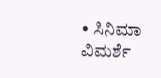• ಸಿನಿಮಾ ವಿಮರ್ಶೆ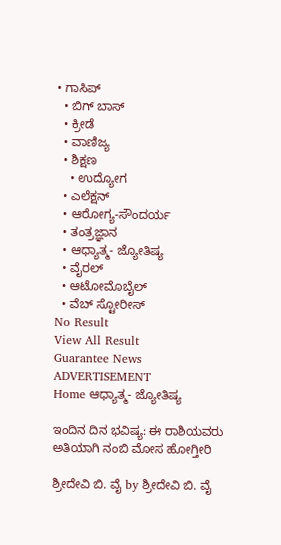• ಗಾಸಿಪ್
  • ಬಿಗ್ ಬಾಸ್
  • ಕ್ರೀಡೆ
  • ವಾಣಿಜ್ಯ
  • ಶಿಕ್ಷಣ
    • ಉದ್ಯೋಗ
  • ಎಲೆಕ್ಷನ್
  • ಆರೋಗ್ಯ-ಸೌಂದರ್ಯ
  • ತಂತ್ರಜ್ಞಾನ
  • ಆಧ್ಯಾತ್ಮ- ಜ್ಯೋತಿಷ್ಯ
  • ವೈರಲ್
  • ಆಟೋಮೊಬೈಲ್
  • ವೆಬ್ ಸ್ಟೋರೀಸ್
No Result
View All Result
Guarantee News
ADVERTISEMENT
Home ಆಧ್ಯಾತ್ಮ- ಜ್ಯೋತಿಷ್ಯ

ಇಂದಿನ ದಿನ ಭವಿಷ್ಯ: ಈ ರಾಶಿಯವರು ಅತಿಯಾಗಿ ನಂಬಿ ಮೋಸ ಹೋಗ್ತೀರಿ

ಶ್ರೀದೇವಿ ಬಿ. ವೈ by ಶ್ರೀದೇವಿ ಬಿ. ವೈ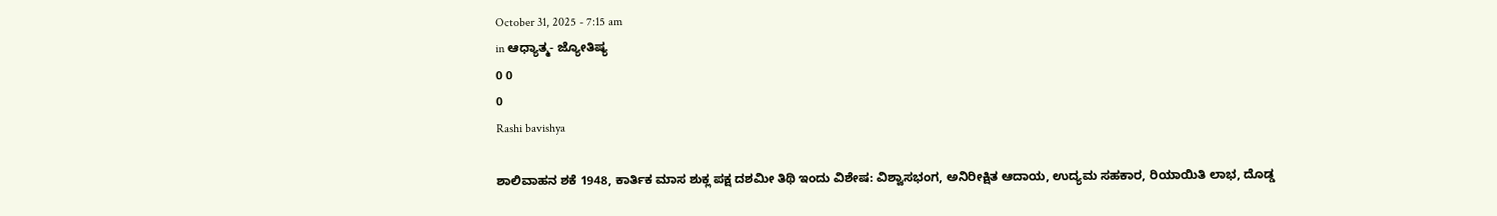October 31, 2025 - 7:15 am
in ಆಧ್ಯಾತ್ಮ- ಜ್ಯೋತಿಷ್ಯ
0 0
0
Rashi bavishya

ಶಾಲಿವಾಹನ ಶಕೆ 1948, ಕಾರ್ತಿಕ ಮಾಸ ಶುಕ್ಲ ಪಕ್ಷ ದಶಮೀ ತಿಥಿ ಇಂದು ವಿಶೇಷ: ವಿಶ್ವಾಸಭಂಗ, ಅನಿರೀಕ್ಷಿತ ಆದಾಯ, ಉದ್ಯಮ ಸಹಕಾರ, ರಿಯಾಯಿತಿ ಲಾಭ, ದೊಡ್ಡ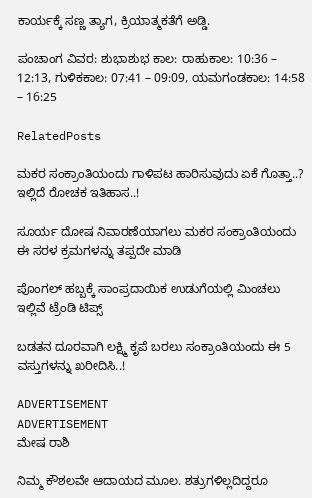ಕಾರ್ಯಕ್ಕೆ ಸಣ್ಣ ತ್ಯಾಗ, ಕ್ರಿಯಾತ್ಮಕತೆಗೆ ಅಡ್ಡಿ.

ಪಂಚಾಂಗ ವಿವರ: ಶುಭಾಶುಭ ಕಾಲ: ರಾಹುಕಾಲ: 10:36 – 12:13, ಗುಳಿಕಕಾಲ: 07:41 – 09:09, ಯಮಗಂಡಕಾಲ: 14:58 – 16:25

RelatedPosts

ಮಕರ ಸಂಕ್ರಾಂತಿಯಂದು ಗಾಳಿಪಟ ಹಾರಿಸುವುದು ಏಕೆ ಗೊತ್ತಾ..? ಇಲ್ಲಿದೆ ರೋಚಕ ಇತಿಹಾಸ..!

ಸೂರ್ಯ ದೋಷ ನಿವಾರಣೆಯಾಗಲು ಮಕರ ಸಂಕ್ರಾಂತಿಯಂದು ಈ ಸರಳ ಕ್ರಮಗಳನ್ನು ತಪ್ಪದೇ ಮಾಡಿ

ಪೊಂಗಲ್ ಹಬ್ಬಕ್ಕೆ ಸಾಂಪ್ರದಾಯಿಕ ಉಡುಗೆಯಲ್ಲಿ ಮಿಂಚಲು ಇಲ್ಲಿವೆ ಟ್ರೆಂಡಿ ಟಿಪ್ಸ್

ಬಡತನ ದೂರವಾಗಿ ಲಕ್ಷ್ಮಿ ಕೃಪೆ ಬರಲು ಸಂಕ್ರಾಂತಿಯಂದು ಈ 5 ವಸ್ತುಗಳನ್ನು ಖರೀದಿಸಿ..!

ADVERTISEMENT
ADVERTISEMENT
ಮೇಷ ರಾಶಿ

ನಿಮ್ಮ ಕೌಶಲವೇ ಆದಾಯದ ಮೂಲ. ಶತ್ರುಗಳಿಲ್ಲದಿದ್ದರೂ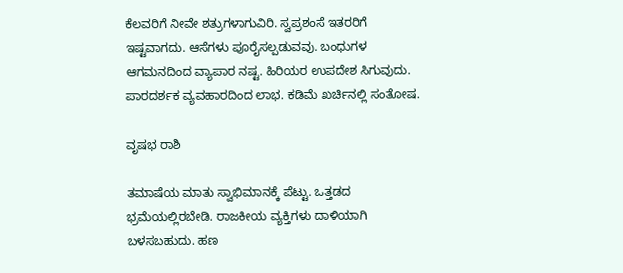ಕೆಲವರಿಗೆ ನೀವೇ ಶತ್ರುಗಳಾಗುವಿರಿ. ಸ್ವಪ್ರಶಂಸೆ ಇತರರಿಗೆ ಇಷ್ಟವಾಗದು. ಆಸೆಗಳು ಪೂರೈಸಲ್ಪಡುವವು. ಬಂಧುಗಳ ಆಗಮನದಿಂದ ವ್ಯಾಪಾರ ನಷ್ಟ. ಹಿರಿಯರ ಉಪದೇಶ ಸಿಗುವುದು. ಪಾರದರ್ಶಕ ವ್ಯವಹಾರದಿಂದ ಲಾಭ. ಕಡಿಮೆ ಖರ್ಚಿನಲ್ಲಿ ಸಂತೋಷ.

ವೃಷಭ ರಾಶಿ

ತಮಾಷೆಯ ಮಾತು ಸ್ವಾಭಿಮಾನಕ್ಕೆ ಪೆಟ್ಟು. ಒತ್ತಡದ ಭ್ರಮೆಯಲ್ಲಿರಬೇಡಿ. ರಾಜಕೀಯ ವ್ಯಕ್ತಿಗಳು ದಾಳಿಯಾಗಿ ಬಳಸಬಹುದು. ಹಣ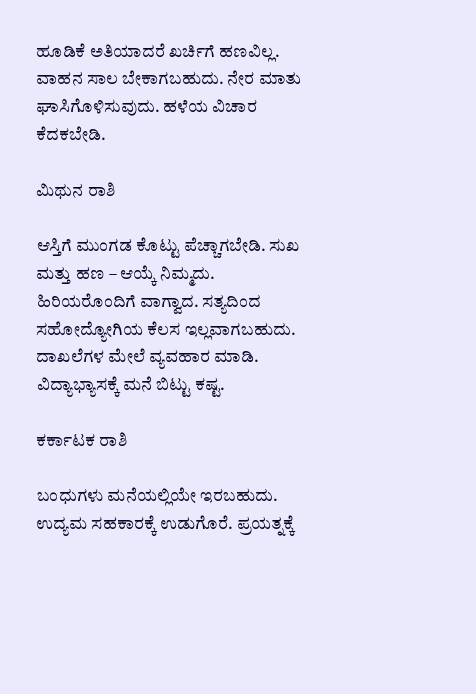ಹೂಡಿಕೆ ಅತಿಯಾದರೆ ಖರ್ಚಿಗೆ ಹಣವಿಲ್ಲ. ವಾಹನ ಸಾಲ ಬೇಕಾಗಬಹುದು. ನೇರ ಮಾತು ಘಾಸಿಗೊಳಿಸುವುದು. ಹಳೆಯ ವಿಚಾರ ಕೆದಕಬೇಡಿ.

ಮಿಥುನ ರಾಶಿ

ಆಸ್ತಿಗೆ ಮುಂಗಡ ಕೊಟ್ಟು ಪೆಚ್ಚಾಗಬೇಡಿ. ಸುಖ ಮತ್ತು ಹಣ – ಆಯ್ಕೆ ನಿಮ್ಮದು. ಹಿರಿಯರೊಂದಿಗೆ ವಾಗ್ವಾದ. ಸತ್ಯದಿಂದ ಸಹೋದ್ಯೋಗಿಯ ಕೆಲಸ ಇಲ್ಲವಾಗಬಹುದು. ದಾಖಲೆಗಳ ಮೇಲೆ ವ್ಯವಹಾರ ಮಾಡಿ. ವಿದ್ಯಾಭ್ಯಾಸಕ್ಕೆ ಮನೆ ಬಿಟ್ಟು ಕಷ್ಟ.

ಕರ್ಕಾಟಕ ರಾಶಿ

ಬಂಧುಗಳು ಮನೆಯಲ್ಲಿಯೇ ಇರಬಹುದು. ಉದ್ಯಮ ಸಹಕಾರಕ್ಕೆ ಉಡುಗೊರೆ. ಪ್ರಯತ್ನಕ್ಕೆ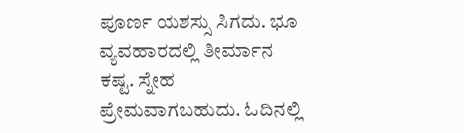ಪೂರ್ಣ ಯಶಸ್ಸು ಸಿಗದು. ಭೂ ವ್ಯವಹಾರದಲ್ಲಿ ತೀರ್ಮಾನ ಕಷ್ಟ. ಸ್ನೇಹ ಪ್ರೇಮವಾಗಬಹುದು. ಓದಿನಲ್ಲಿ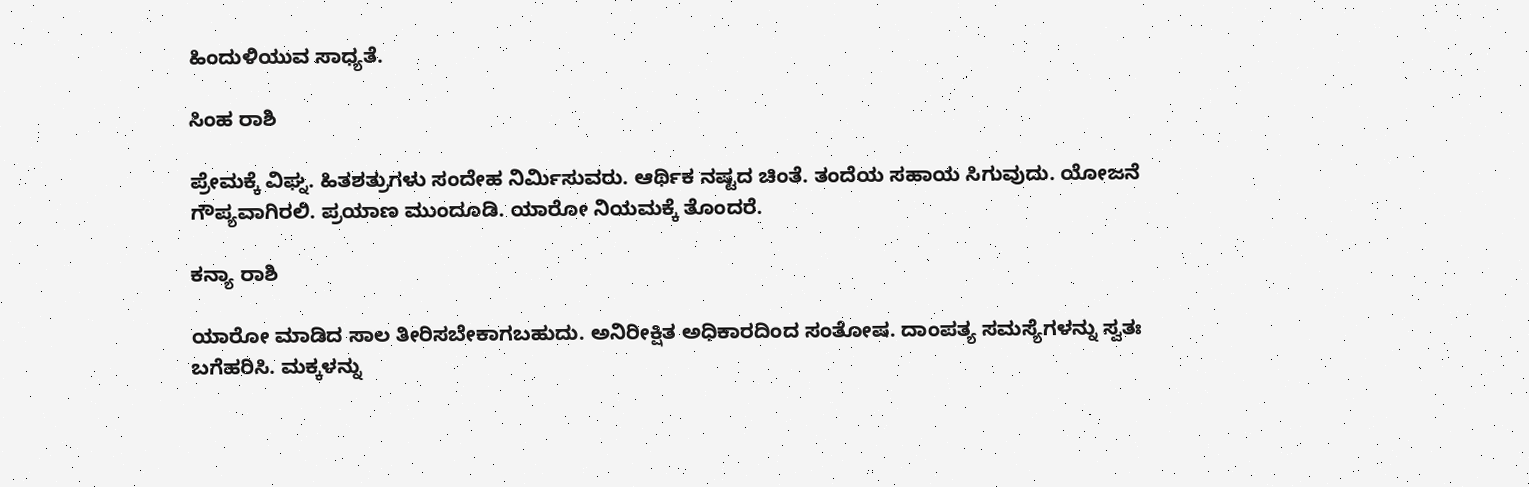ಹಿಂದುಳಿಯುವ ಸಾಧ್ಯತೆ.

ಸಿಂಹ ರಾಶಿ

ಪ್ರೇಮಕ್ಕೆ ವಿಘ್ನ. ಹಿತಶತ್ರುಗಳು ಸಂದೇಹ ನಿರ್ಮಿಸುವರು. ಆರ್ಥಿಕ ನಷ್ಟದ ಚಿಂತೆ. ತಂದೆಯ ಸಹಾಯ ಸಿಗುವುದು. ಯೋಜನೆ ಗೌಪ್ಯವಾಗಿರಲಿ. ಪ್ರಯಾಣ ಮುಂದೂಡಿ. ಯಾರೋ ನಿಯಮಕ್ಕೆ ತೊಂದರೆ.

ಕನ್ಯಾ ರಾಶಿ

ಯಾರೋ ಮಾಡಿದ ಸಾಲ ತೀರಿಸಬೇಕಾಗಬಹುದು. ಅನಿರೀಕ್ಷಿತ ಅಧಿಕಾರದಿಂದ ಸಂತೋಷ. ದಾಂಪತ್ಯ ಸಮಸ್ಯೆಗಳನ್ನು ಸ್ವತಃ ಬಗೆಹರಿಸಿ. ಮಕ್ಕಳನ್ನು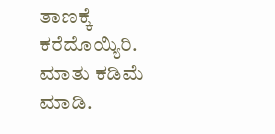ತಾಣಕ್ಕೆ ಕರೆದೊಯ್ಯಿರಿ. ಮಾತು ಕಡಿಮೆ ಮಾಡಿ.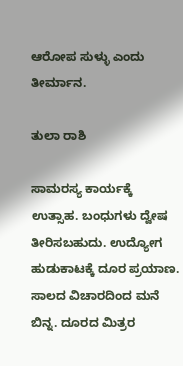ಆರೋಪ ಸುಳ್ಳು ಎಂದು ತೀರ್ಮಾನ.

ತುಲಾ ರಾಶಿ

ಸಾಮರಸ್ಯ ಕಾರ್ಯಕ್ಕೆ ಉತ್ಸಾಹ. ಬಂಧುಗಳು ದ್ವೇಷ ತೀರಿಸಬಹುದು. ಉದ್ಯೋಗ ಹುಡುಕಾಟಕ್ಕೆ ದೂರ ಪ್ರಯಾಣ. ಸಾಲದ ವಿಚಾರದಿಂದ ಮನೆ ಬಿನ್ನ. ದೂರದ ಮಿತ್ರರ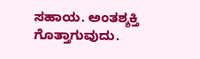ಸಹಾಯ. ಅಂತಶ್ಶಕ್ತಿ ಗೊತ್ತಾಗುವುದು.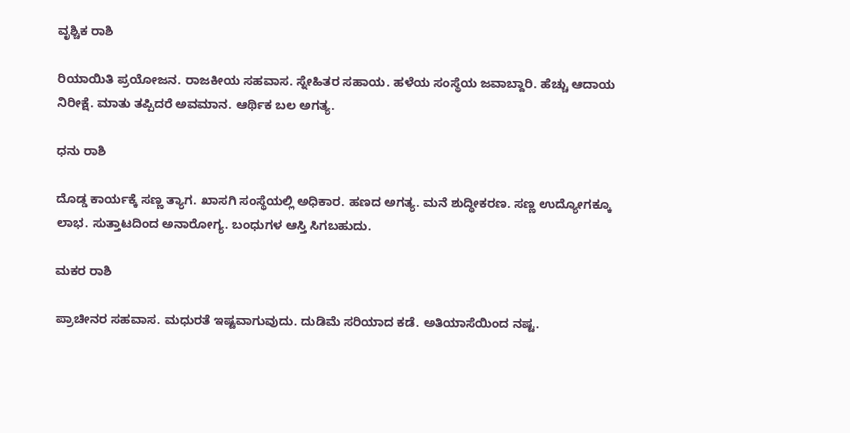ವೃಶ್ಚಿಕ ರಾಶಿ

ರಿಯಾಯಿತಿ ಪ್ರಯೋಜನ. ರಾಜಕೀಯ ಸಹವಾಸ. ಸ್ನೇಹಿತರ ಸಹಾಯ. ಹಳೆಯ ಸಂಸ್ಥೆಯ ಜವಾಬ್ದಾರಿ. ಹೆಚ್ಚು ಆದಾಯ ನಿರೀಕ್ಷೆ. ಮಾತು ತಪ್ಪಿದರೆ ಅವಮಾನ. ಆರ್ಥಿಕ ಬಲ ಅಗತ್ಯ.

ಧನು ರಾಶಿ

ದೊಡ್ಡ ಕಾರ್ಯಕ್ಕೆ ಸಣ್ಣ ತ್ಯಾಗ. ಖಾಸಗಿ ಸಂಸ್ಥೆಯಲ್ಲಿ ಅಧಿಕಾರ. ಹಣದ ಅಗತ್ಯ. ಮನೆ ಶುದ್ಧೀಕರಣ. ಸಣ್ಣ ಉದ್ಯೋಗಕ್ಕೂ ಲಾಭ. ಸುತ್ತಾಟದಿಂದ ಅನಾರೋಗ್ಯ. ಬಂಧುಗಳ ಆಸ್ತಿ ಸಿಗಬಹುದು.

ಮಕರ ರಾಶಿ

ಪ್ರಾಚೀನರ ಸಹವಾಸ. ಮಧುರತೆ ಇಷ್ಟವಾಗುವುದು. ದುಡಿಮೆ ಸರಿಯಾದ ಕಡೆ. ಅತಿಯಾಸೆಯಿಂದ ನಷ್ಟ.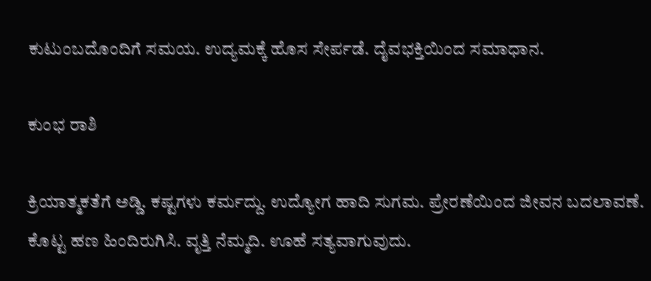ಕುಟುಂಬದೊಂದಿಗೆ ಸಮಯ. ಉದ್ಯಮಕ್ಕೆ ಹೊಸ ಸೇರ್ಪಡೆ. ದೈವಭಕ್ತಿಯಿಂದ ಸಮಾಧಾನ.

ಕುಂಭ ರಾಶಿ

ಕ್ರಿಯಾತ್ಮಕತೆಗೆ ಅಡ್ಡಿ. ಕಷ್ಟಗಳು ಕರ್ಮದ್ದು. ಉದ್ಯೋಗ ಹಾದಿ ಸುಗಮ. ಪ್ರೇರಣೆಯಿಂದ ಜೀವನ ಬದಲಾವಣೆ. ಕೊಟ್ಟ ಹಣ ಹಿಂದಿರುಗಿಸಿ. ವೃತ್ತಿ ನೆಮ್ಮದಿ. ಊಹೆ ಸತ್ಯವಾಗುವುದು.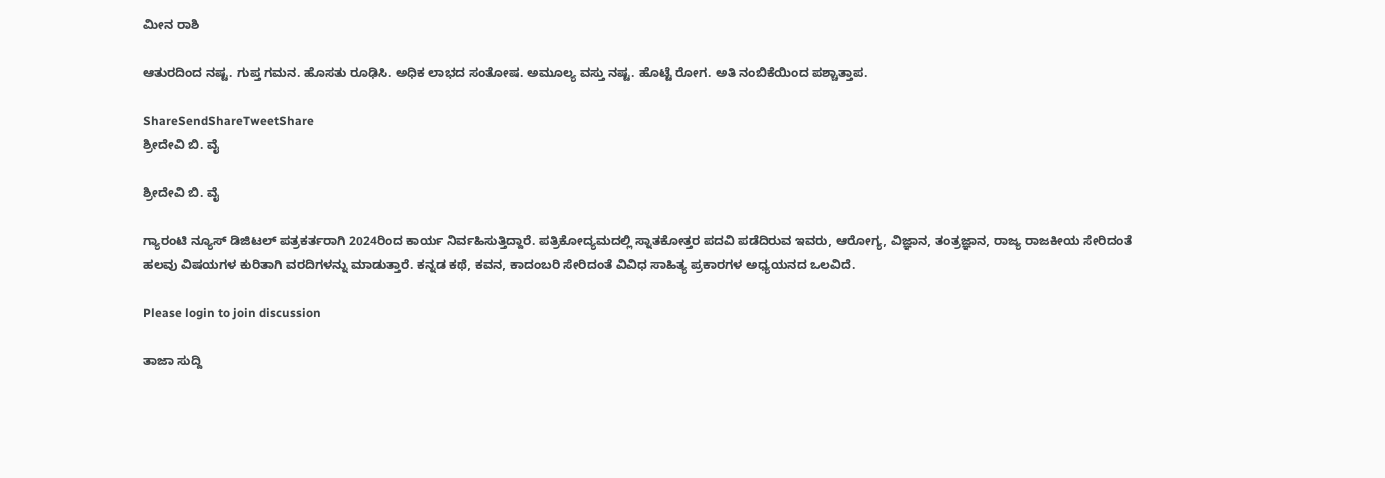ಮೀನ ರಾಶಿ

ಆತುರದಿಂದ ನಷ್ಟ. ಗುಪ್ತ ಗಮನ. ಹೊಸತು ರೂಢಿಸಿ. ಅಧಿಕ ಲಾಭದ ಸಂತೋಷ. ಅಮೂಲ್ಯ ವಸ್ತು ನಷ್ಟ. ಹೊಟ್ಟೆ ರೋಗ. ಅತಿ ನಂಬಿಕೆಯಿಂದ ಪಶ್ಚಾತ್ತಾಪ.

ShareSendShareTweetShare
ಶ್ರೀದೇವಿ ಬಿ. ವೈ

ಶ್ರೀದೇವಿ ಬಿ. ವೈ

ಗ್ಯಾರಂಟಿ ನ್ಯೂಸ್ ಡಿಜಿಟಲ್ ಪತ್ರಕರ್ತರಾಗಿ 2024ರಿಂದ ಕಾರ್ಯ ನಿರ್ವಹಿಸುತ್ತಿದ್ದಾರೆ. ಪತ್ರಿಕೋದ್ಯಮದಲ್ಲಿ ಸ್ನಾತಕೋತ್ತರ ಪದವಿ ಪಡೆದಿರುವ ಇವರು, ಆರೋಗ್ಯ, ವಿಜ್ಞಾನ, ತಂತ್ರಜ್ಞಾನ, ರಾಜ್ಯ ರಾಜಕೀಯ ಸೇರಿದಂತೆ ಹಲವು ವಿಷಯಗಳ ಕುರಿತಾಗಿ ವರದಿಗಳನ್ನು ಮಾಡುತ್ತಾರೆ. ಕನ್ನಡ ಕಥೆ, ಕವನ, ಕಾದಂಬರಿ ಸೇರಿದಂತೆ ವಿವಿಧ ಸಾಹಿತ್ಯ ಪ್ರಕಾರಗಳ ಅಧ್ಯಯನದ ಒಲವಿದೆ.

Please login to join discussion

ತಾಜಾ ಸುದ್ದಿ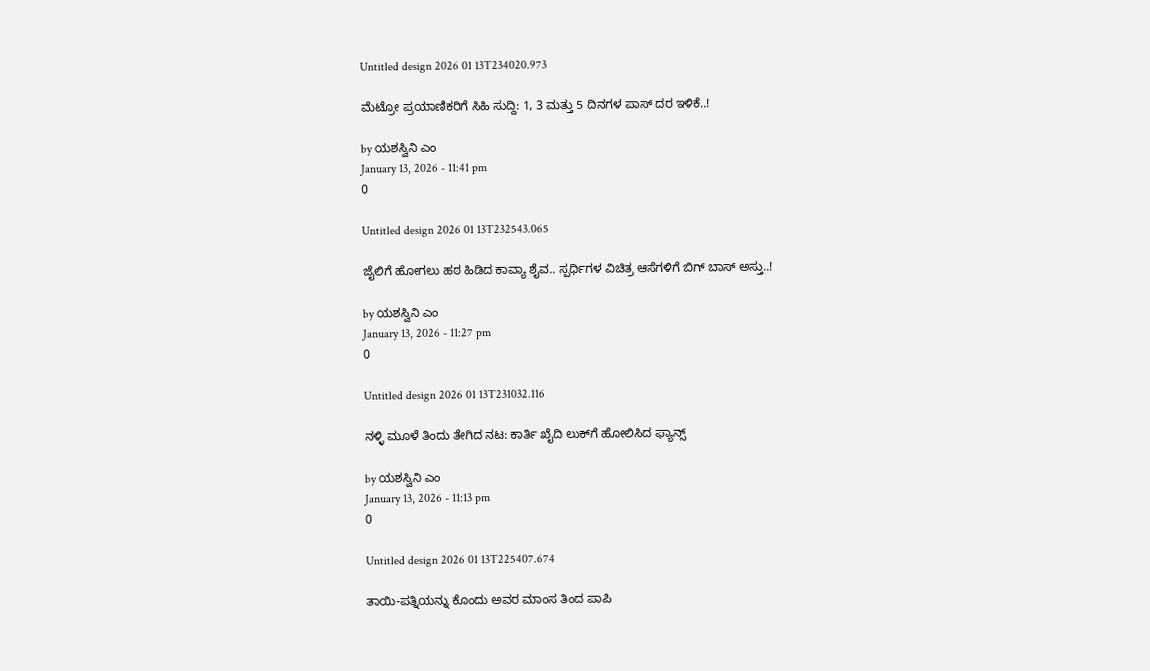Untitled design 2026 01 13T234020.973

ಮೆಟ್ರೋ ಪ್ರಯಾಣಿಕರಿಗೆ ಸಿಹಿ ಸುದ್ದಿ: 1, 3 ಮತ್ತು 5 ದಿನಗಳ ಪಾಸ್ ದರ ಇಳಿಕೆ..!

by ಯಶಸ್ವಿನಿ ಎಂ
January 13, 2026 - 11:41 pm
0

Untitled design 2026 01 13T232543.065

ಜೈಲಿಗೆ ಹೋಗಲು ಹಠ ಹಿಡಿದ ಕಾವ್ಯಾ ಶೈವ.. ಸ್ಪರ್ಧಿಗಳ ವಿಚಿತ್ರ ಆಸೆಗಳಿಗೆ ಬಿಗ್ ಬಾಸ್ ಅಸ್ತು..!

by ಯಶಸ್ವಿನಿ ಎಂ
January 13, 2026 - 11:27 pm
0

Untitled design 2026 01 13T231032.116

ನಳ್ಳಿ ಮೂಳೆ ತಿಂದು ತೇಗಿದ ನಟ: ಕಾರ್ತಿ ಖೈದಿ ಲುಕ್‌ಗೆ ಹೋಲಿಸಿದ ಫ್ಯಾನ್ಸ್‌

by ಯಶಸ್ವಿನಿ ಎಂ
January 13, 2026 - 11:13 pm
0

Untitled design 2026 01 13T225407.674

ತಾಯಿ-ಪತ್ನಿಯನ್ನು ಕೊಂದು ಅವರ ಮಾಂಸ ತಿಂದ ಪಾಪಿ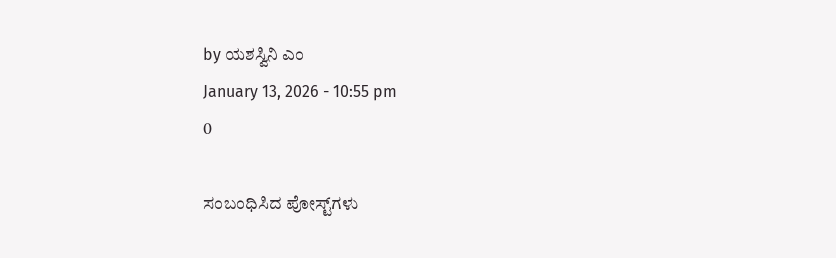by ಯಶಸ್ವಿನಿ ಎಂ
January 13, 2026 - 10:55 pm
0

ಸಂಬಂಧಿಸಿದ ಪೋಸ್ಟ್‌ಗಳು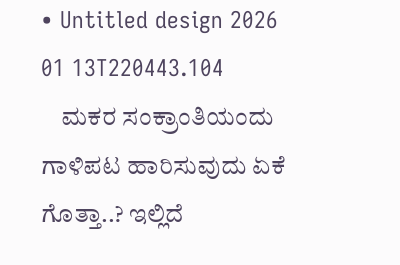• Untitled design 2026 01 13T220443.104
    ಮಕರ ಸಂಕ್ರಾಂತಿಯಂದು ಗಾಳಿಪಟ ಹಾರಿಸುವುದು ಏಕೆ ಗೊತ್ತಾ..? ಇಲ್ಲಿದೆ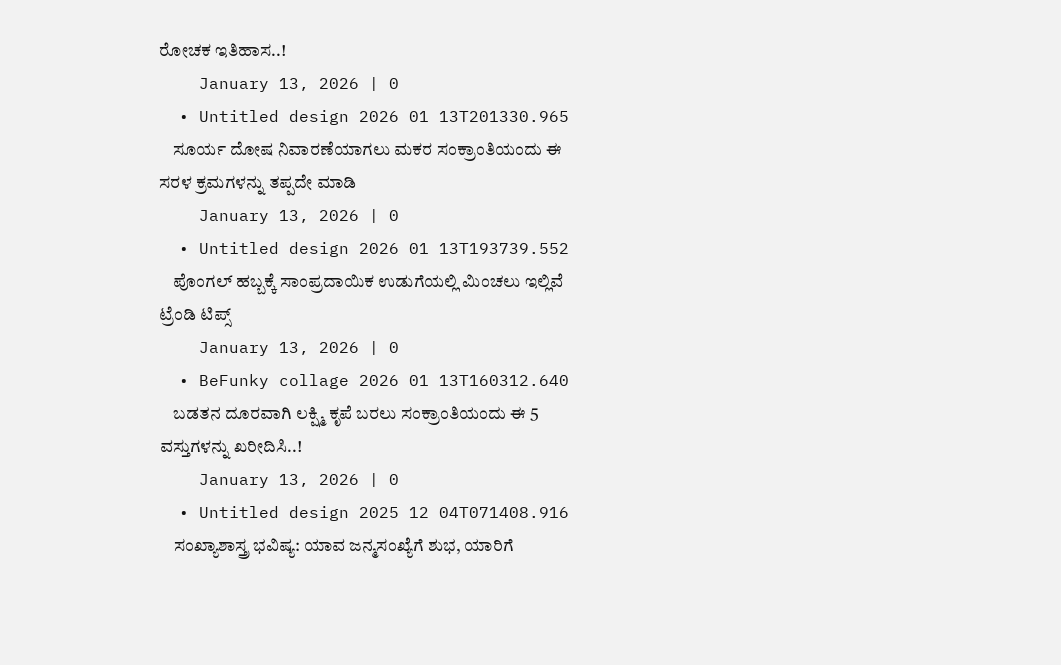ರೋಚಕ ಇತಿಹಾಸ..!
    January 13, 2026 | 0
  • Untitled design 2026 01 13T201330.965
    ಸೂರ್ಯ ದೋಷ ನಿವಾರಣೆಯಾಗಲು ಮಕರ ಸಂಕ್ರಾಂತಿಯಂದು ಈ ಸರಳ ಕ್ರಮಗಳನ್ನು ತಪ್ಪದೇ ಮಾಡಿ
    January 13, 2026 | 0
  • Untitled design 2026 01 13T193739.552
    ಪೊಂಗಲ್ ಹಬ್ಬಕ್ಕೆ ಸಾಂಪ್ರದಾಯಿಕ ಉಡುಗೆಯಲ್ಲಿ ಮಿಂಚಲು ಇಲ್ಲಿವೆ ಟ್ರೆಂಡಿ ಟಿಪ್ಸ್
    January 13, 2026 | 0
  • BeFunky collage 2026 01 13T160312.640
    ಬಡತನ ದೂರವಾಗಿ ಲಕ್ಷ್ಮಿ ಕೃಪೆ ಬರಲು ಸಂಕ್ರಾಂತಿಯಂದು ಈ 5 ವಸ್ತುಗಳನ್ನು ಖರೀದಿಸಿ..!
    January 13, 2026 | 0
  • Untitled design 2025 12 04T071408.916
    ಸಂಖ್ಯಾಶಾಸ್ತ್ರ ಭವಿಷ್ಯ: ಯಾವ ಜನ್ಮಸಂಖ್ಯೆಗೆ ಶುಭ, ಯಾರಿಗೆ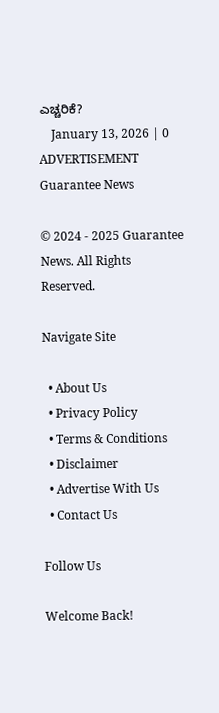ಎಚ್ಚರಿಕೆ?
    January 13, 2026 | 0
ADVERTISEMENT
Guarantee News

© 2024 - 2025 Guarantee News. All Rights Reserved.

Navigate Site

  • About Us
  • Privacy Policy
  • Terms & Conditions
  • Disclaimer
  • Advertise With Us
  • Contact Us

Follow Us

Welcome Back!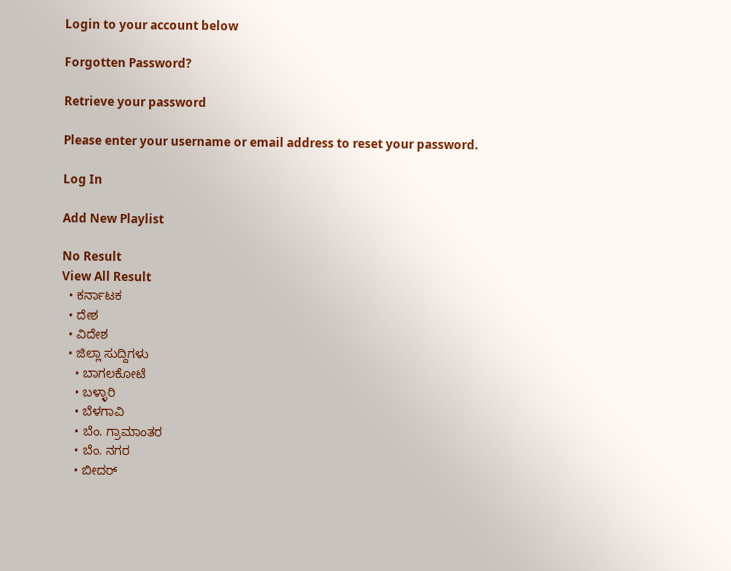Login to your account below

Forgotten Password?

Retrieve your password

Please enter your username or email address to reset your password.

Log In

Add New Playlist

No Result
View All Result
  • ಕರ್ನಾಟಕ
  • ದೇಶ
  • ವಿದೇಶ
  • ಜಿಲ್ಲಾ ಸುದ್ದಿಗಳು
    • ಬಾಗಲಕೋಟೆ
    • ಬಳ್ಳಾರಿ
    • ಬೆಳಗಾವಿ
    • ಬೆಂ. ಗ್ರಾಮಾಂತರ
    • ಬೆಂ. ನಗರ
    • ಬೀದರ್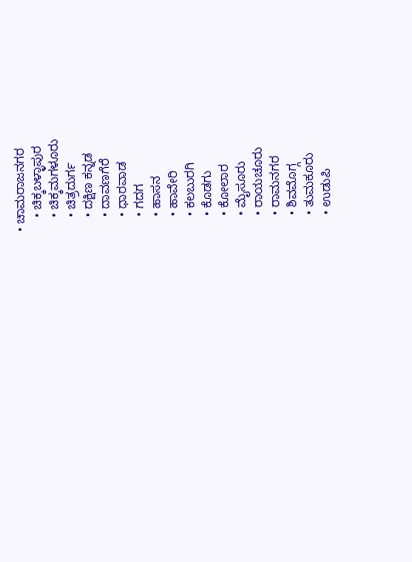• ಚಾಮರಾಜನಗರ
    • ಚಿಕ್ಕಬಳ್ಳಾಪುರ
    • ಚಿಕ್ಕಮಗಳೂರು
    • ಚಿತ್ರದುರ್ಗ
    • ದಕ್ಷಿಣ ಕನ್ನಡ
    • ದಾವಣಗೆರೆ
    • ಧಾರವಾಡ
    • ಗದಗ
    • ಹಾಸನ
    • ಹಾವೇರಿ
    • ಕಲಬುರಗಿ
    • ಕೊಡಗು
    • ಕೋಲಾರ
    • ಮೈಸೂರು
    • ರಾಯಚೂರು
    • ರಾಮನಗರ
    • ಶಿವಮೊಗ್ಗ
    • ತುಮಕೂರು
    • ಉಡುಪಿ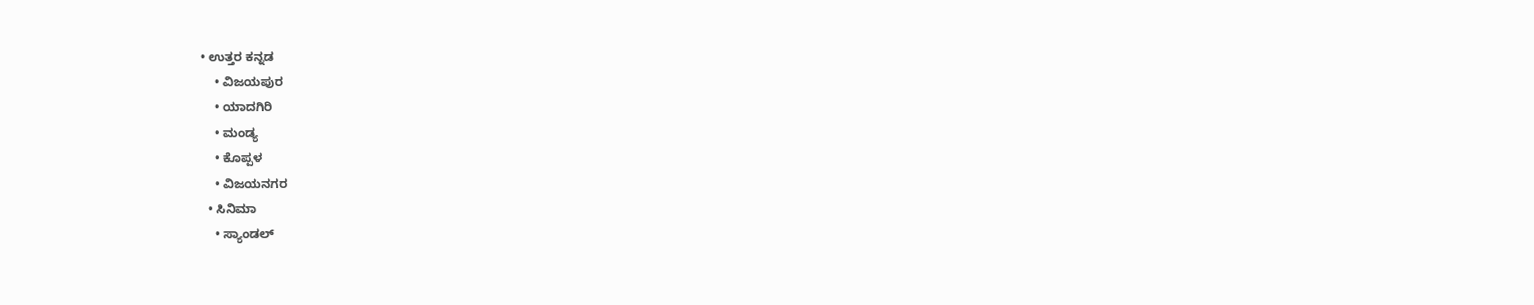• ಉತ್ತರ ಕನ್ನಡ
    • ವಿಜಯಪುರ
    • ಯಾದಗಿರಿ
    • ಮಂಡ್ಯ
    • ಕೊಪ್ಪಳ
    • ವಿಜಯನಗರ
  • ಸಿನಿಮಾ
    • ಸ್ಯಾಂಡಲ್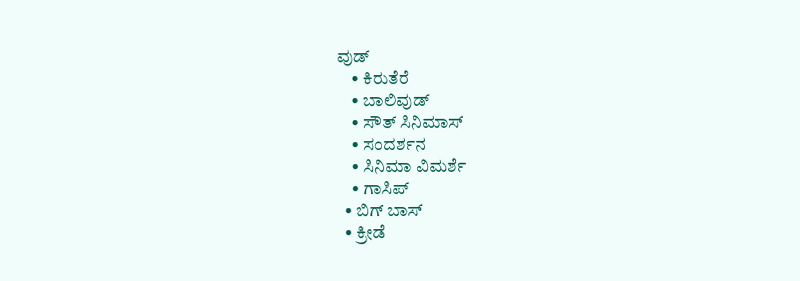ವುಡ್
    • ಕಿರುತೆರೆ
    • ಬಾಲಿವುಡ್
    • ಸೌತ್ ಸಿನಿಮಾಸ್
    • ಸಂದರ್ಶನ
    • ಸಿನಿಮಾ ವಿಮರ್ಶೆ
    • ಗಾಸಿಪ್
  • ಬಿಗ್ ಬಾಸ್
  • ಕ್ರೀಡೆ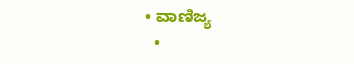• ವಾಣಿಜ್ಯ
  •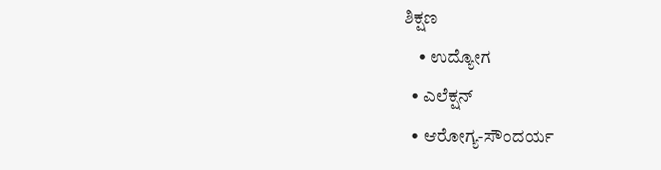ಶಿಕ್ಷಣ
    • ಉದ್ಯೋಗ
  • ಎಲೆಕ್ಷನ್
  • ಆರೋಗ್ಯ-ಸೌಂದರ್ಯ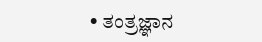• ತಂತ್ರಜ್ಞಾನ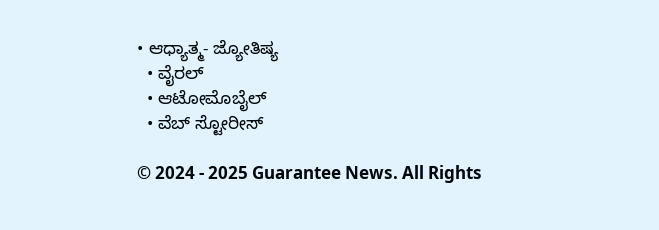• ಆಧ್ಯಾತ್ಮ- ಜ್ಯೋತಿಷ್ಯ
  • ವೈರಲ್
  • ಆಟೋಮೊಬೈಲ್
  • ವೆಬ್ ಸ್ಟೋರೀಸ್

© 2024 - 2025 Guarantee News. All Rights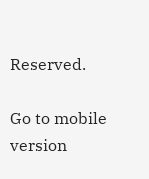Reserved.

Go to mobile version